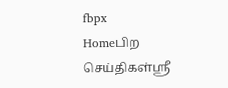fbpx
Homeபிற செய்திகள்ஸ்ரீ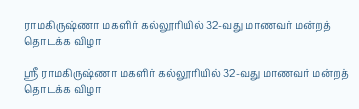ராமகிருஷ்ணா மகளிர் கல்லூரியில் 32-வது மாணவர் மன்றத் தொடக்க விழா

ஸ்ரீ ராமகிருஷ்ணா மகளிர் கல்லூரியில் 32-வது மாணவர் மன்றத் தொடக்க விழா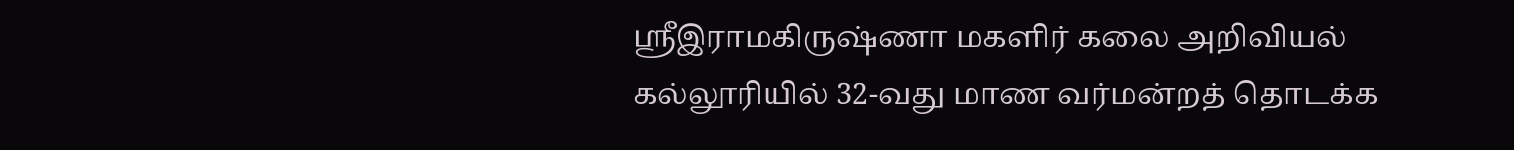ஸ்ரீஇராமகிருஷ்ணா மகளிர் கலை அறிவியல் கல்லூரியில் 32-வது மாண வர்மன்றத் தொடக்க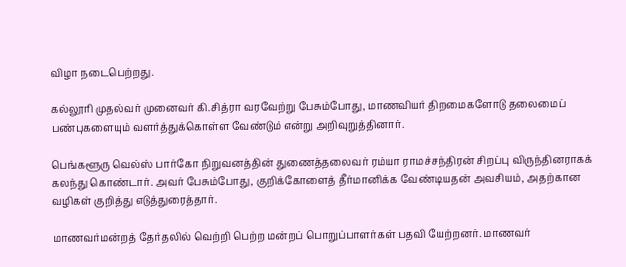விழா நடைபெற்றது.

கல்லூரி முதல்வர் முனைவர் கி.சித்ரா வரவேற்று பேசும்போது, மாணவியர் திறமைகளோடு தலைமைப் பண்புகளையும் வளர்த்துக்கொள்ள வேண்டும் என்று அறிவுறுத்தினார்.

பெங்களூரு வெல்ஸ் பார்கோ நிறுவனத்தின் துணைத்தலைவர் ரம்யா ராமச்சந்திரன் சிறப்பு விருந்தினராகக் கலந்து கொண்டார். அவர் பேசும்போது, குறிக்கோளைத் தீர்மானிக்க வேண்டியதன் அவசியம், அதற்கான வழிகள் குறித்து எடுத்துரைத்தார்.

மாணவர்மன்றத் தேர்தலில் வெற்றி பெற்ற மன்றப் பொறுப்பாளர்கள் பதவி யேற்றனர். மாணவர்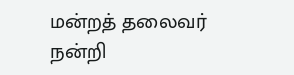மன்றத் தலைவர் நன்றி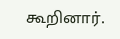கூறினார்.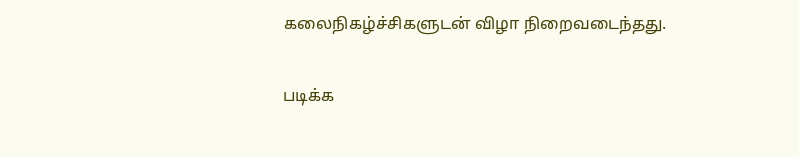கலைநிகழ்ச்சிகளுடன் விழா நிறைவடைந்தது.

படிக்க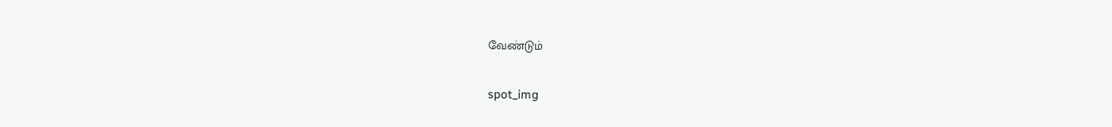வேண்டும்

spot_img